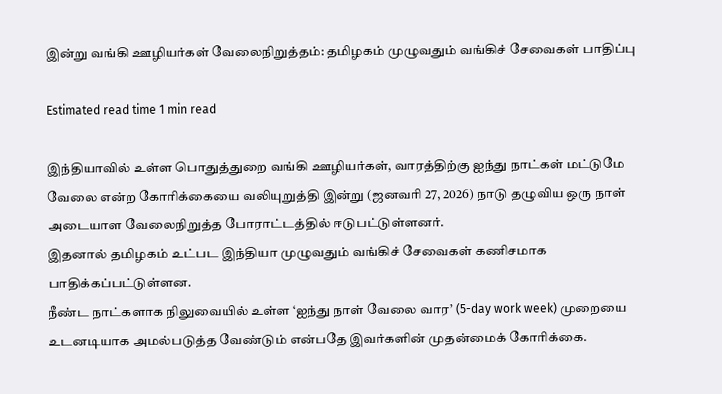இன்று வங்கி ஊழியர்கள் வேலைநிறுத்தம்: தமிழகம் முழுவதும் வங்கிச் சேவைகள் பாதிப்பு

Estimated read time 1 min read

இந்தியாவில் உள்ள பொதுத்துறை வங்கி ஊழியர்கள், வாரத்திற்கு ஐந்து நாட்கள் மட்டுமே வேலை என்ற கோரிக்கையை வலியுறுத்தி இன்று (ஜனவரி 27, 2026) நாடு தழுவிய ஒரு நாள் அடையாள வேலைநிறுத்த போராட்டத்தில் ஈடுபட்டுள்ளனர்.
இதனால் தமிழகம் உட்பட இந்தியா முழுவதும் வங்கிச் சேவைகள் கணிசமாக பாதிக்கப்பட்டுள்ளன.
நீண்ட நாட்களாக நிலுவையில் உள்ள ‘ஐந்து நாள் வேலை வார’ (5-day work week) முறையை உடனடியாக அமல்படுத்த வேண்டும் என்பதே இவர்களின் முதன்மைக் கோரிக்கை.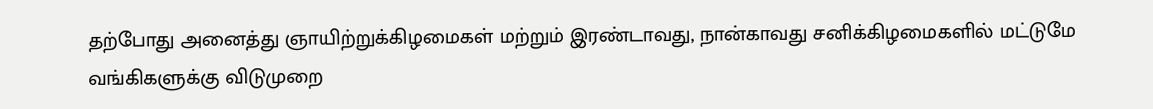தற்போது அனைத்து ஞாயிற்றுக்கிழமைகள் மற்றும் இரண்டாவது, நான்காவது சனிக்கிழமைகளில் மட்டுமே வங்கிகளுக்கு விடுமுறை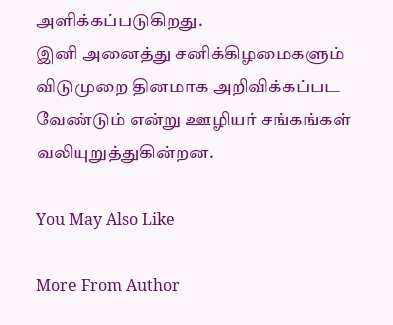அளிக்கப்படுகிறது.
இனி அனைத்து சனிக்கிழமைகளும் விடுமுறை தினமாக அறிவிக்கப்பட வேண்டும் என்று ஊழியர் சங்கங்கள் வலியுறுத்துகின்றன.

You May Also Like

More From Author